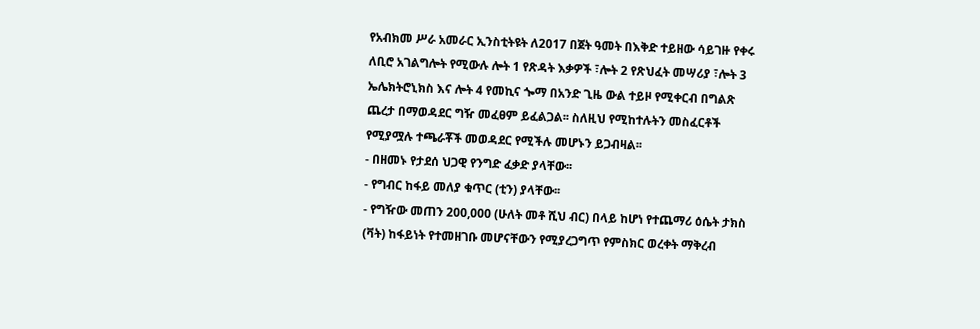የአብክመ ሥራ አመራር ኢንስቲትዩት ለ2017 በጀት ዓመት በእቅድ ተይዘው ሳይገዙ የቀሩ ለቢሮ አገልግሎት የሚውሉ ሎት 1 የጽዳት እቃዎች ፣ሎት 2 የጽህፈት መሣሪያ ፣ሎት 3 ኤሌክትሮኒክስ እና ሎት 4 የመኪና ጐማ በአንድ ጊዜ ውል ተይዞ የሚቀርብ በግልጽ ጨረታ በማወዳደር ግዥ መፈፀም ይፈልጋል፡፡ ስለዚህ የሚከተሉትን መስፈርቶች የሚያሟሉ ተጫራቾች መወዳደር የሚችሉ መሆኑን ይጋብዛል፡፡
- በዘመኑ የታደሰ ህጋዊ የንግድ ፈቃድ ያላቸው፡፡
- የግብር ከፋይ መለያ ቁጥር (ቲን) ያላቸው፡፡
- የግዥው መጠን 200,000 (ሁለት መቶ ሺህ ብር) በላይ ከሆነ የተጨማሪ ዕሴት ታክስ (ቫት) ከፋይነት የተመዘገቡ መሆናቸውን የሚያረጋግጥ የምስክር ወረቀት ማቅረብ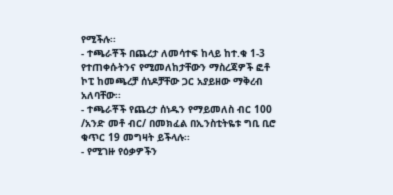የሚችሉ፡፡
- ተጫራቾች በጨረታ ለመሳተፍ ከላይ ከተ.ቁ 1-3 የተጠቀሱትንና የሚመለከታቸውን ማስረጃዎች ፎቶ ኮፒ ከመጫረቻ ሰነዶቻቸው ጋር አያይዘው ማቅረብ አለባቸው፡፡
- ተጫራቾች የጨረታ ሰነዱን የማይመለስ ብር 100 /አንድ መቶ ብር/ በመክፈል በኢንስቲትዬቱ ግቢ ቢሮ ቁጥር 19 መግዛት ይችላሉ፡፡
- የሚገዙ የዕቃዎችን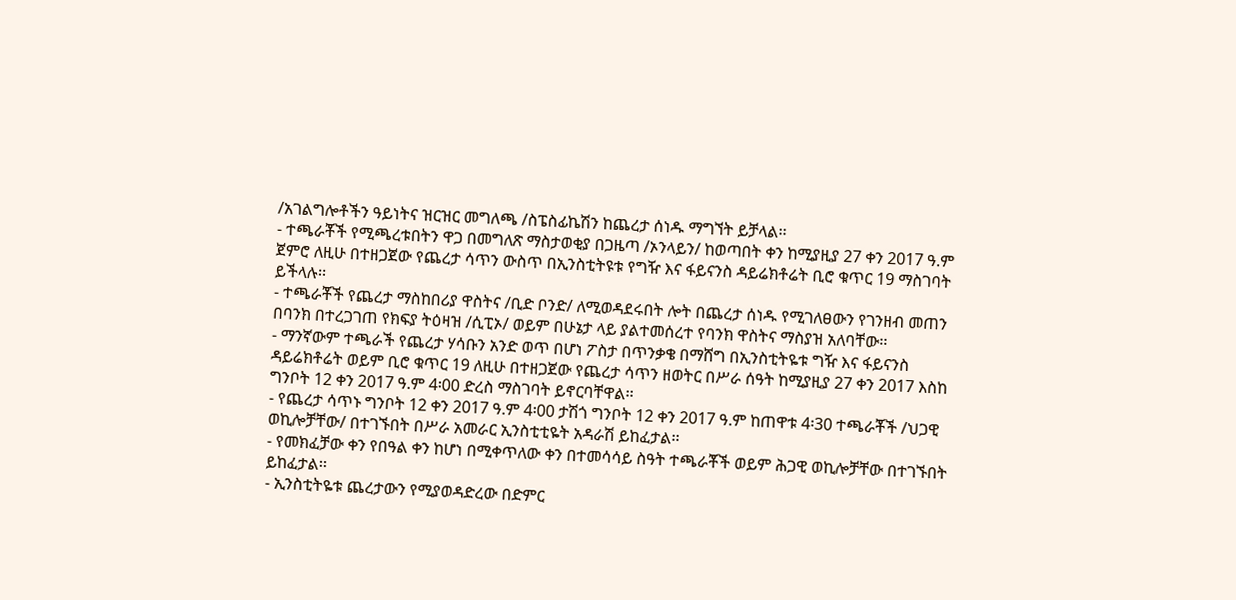/አገልግሎቶችን ዓይነትና ዝርዝር መግለጫ /ስፔስፊኬሽን ከጨረታ ሰነዱ ማግኘት ይቻላል፡፡
- ተጫራቾች የሚጫረቱበትን ዋጋ በመግለጽ ማስታወቂያ በጋዜጣ /ኦንላይን/ ከወጣበት ቀን ከሚያዚያ 27 ቀን 2017 ዓ.ም ጀምሮ ለዚሁ በተዘጋጀው የጨረታ ሳጥን ውስጥ በኢንስቲትዩቱ የግዥ እና ፋይናንስ ዳይሬክቶሬት ቢሮ ቁጥር 19 ማስገባት ይችላሉ፡፡
- ተጫራቾች የጨረታ ማስከበሪያ ዋስትና /ቢድ ቦንድ/ ለሚወዳደሩበት ሎት በጨረታ ሰነዱ የሚገለፀውን የገንዘብ መጠን በባንክ በተረጋገጠ የክፍያ ትዕዛዝ /ሲፒኦ/ ወይም በሁኔታ ላይ ያልተመሰረተ የባንክ ዋስትና ማስያዝ አለባቸው፡፡
- ማንኛውም ተጫራች የጨረታ ሃሳቡን አንድ ወጥ በሆነ ፖስታ በጥንቃቄ በማሸግ በኢንስቲትዬቱ ግዥ እና ፋይናንስ ዳይሬክቶሬት ወይም ቢሮ ቁጥር 19 ለዚሁ በተዘጋጀው የጨረታ ሳጥን ዘወትር በሥራ ሰዓት ከሚያዚያ 27 ቀን 2017 እስከ ግንቦት 12 ቀን 2017 ዓ.ም 4፡00 ድረስ ማስገባት ይኖርባቸዋል፡፡
- የጨረታ ሳጥኑ ግንቦት 12 ቀን 2017 ዓ.ም 4፡00 ታሽጎ ግንቦት 12 ቀን 2017 ዓ.ም ከጠዋቱ 4፡30 ተጫራቾች /ህጋዊ ወኪሎቻቸው/ በተገኙበት በሥራ አመራር ኢንስቲቲዬት አዳራሽ ይከፈታል፡፡
- የመክፈቻው ቀን የበዓል ቀን ከሆነ በሚቀጥለው ቀን በተመሳሳይ ስዓት ተጫራቾች ወይም ሕጋዊ ወኪሎቻቸው በተገኙበት ይከፈታል፡፡
- ኢንስቲትዬቱ ጨረታውን የሚያወዳድረው በድምር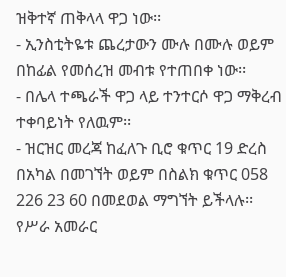ዝቅተኛ ጠቅላላ ዋጋ ነው፡፡
- ኢንስቲትዬቱ ጨረታውን ሙሉ በሙሉ ወይም በከፊል የመሰረዝ መብቱ የተጠበቀ ነው፡፡
- በሌላ ተጫራች ዋጋ ላይ ተንተርሶ ዋጋ ማቅረብ ተቀባይነት የለዉም፡፡
- ዝርዝር መረጃ ከፈለጉ ቢሮ ቁጥር 19 ድረስ በአካል በመገኘት ወይም በስልክ ቁጥር 058 226 23 60 በመደወል ማግኘት ይችላሉ፡፡
የሥራ አመራር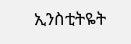ኢንስቲትዬት